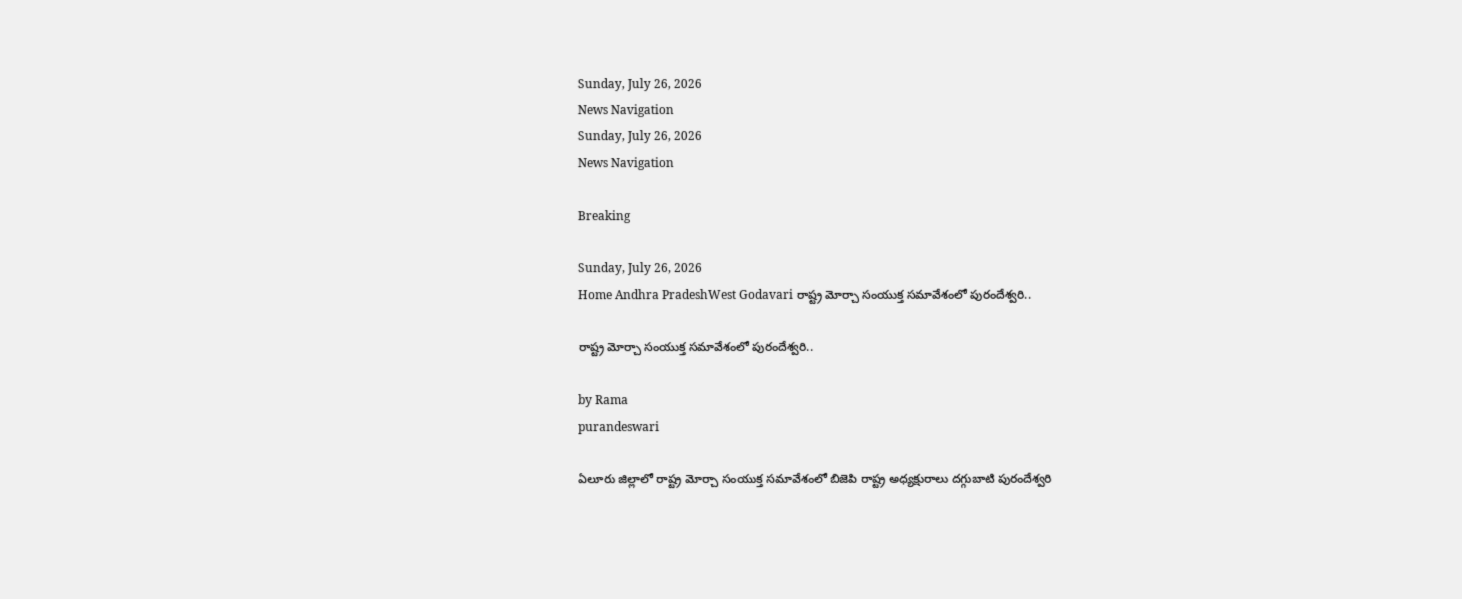Sunday, July 26, 2026
News Navigation
Sunday, July 26, 2026
News Navigation

Breaking

Sunday, July 26, 2026
Home Andhra PradeshWest Godavari రాష్ట్ర మోర్చా సంయుక్త సమావేశంలో పురందేశ్వరి..

రాష్ట్ర మోర్చా సంయుక్త సమావేశంలో పురందేశ్వరి..

by Rama
purandeswari

ఏలూరు జిల్లాలో రాష్ట్ర మోర్చా సంయుక్త సమావేశంలో బిజెపి రాష్ట్ర అధ్యక్షురాలు దగ్గుబాటి పురందేశ్వరి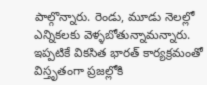పాల్గొన్నారు. రెండు, మూడు నెలల్లో ఎన్నికలకు వెళ్ళబోతున్నామన్నారు. ఇప్పటికే వికసిత భారత్ కార్యక్రమంతో విస్తృతంగా ప్రజల్లోకి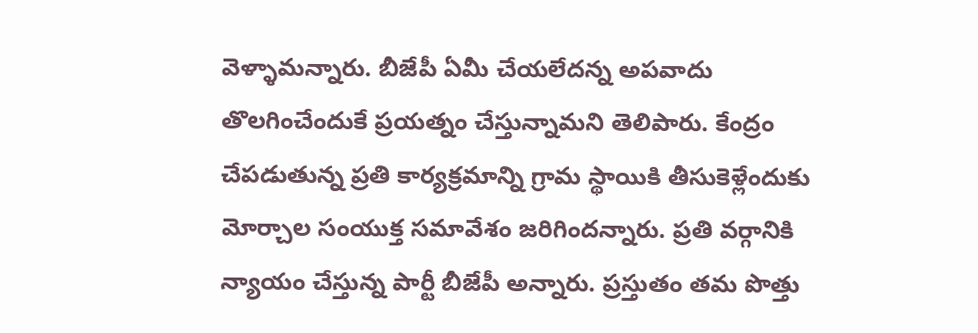వెళ్ళామన్నారు. బీజేపీ ఏమీ చేయలేదన్న అపవాదు తొలగించేందుకే ప్రయత్నం చేస్తున్నామని తెలిపారు. కేంద్రం చేపడుతున్న ప్రతి కార్యక్రమాన్ని గ్రామ స్థాయికి తీసుకెళ్లేందుకు మోర్చాల సంయుక్త సమావేశం జరిగిందన్నారు. ప్రతి వర్గానికి న్యాయం చేస్తున్న పార్టీ బీజేపీ అన్నారు. ప్రస్తుతం తమ పొత్తు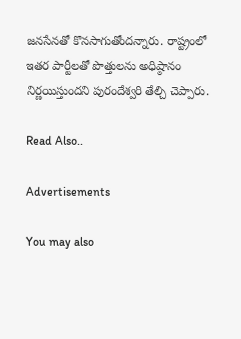జనసేనతో కొనసాగుతోందన్నారు. రాష్ట్రంలో ఇతర పార్టీలతో పొత్తులను అధిష్ఠానం నిర్ణయిస్తుందని పురందేశ్వరి తేల్చి చెప్పారు.

Read Also..

Advertisements

You may also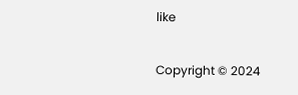like

Copyright © 2024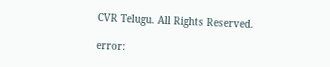CVR Telugu. All Rights Reserved.

error: